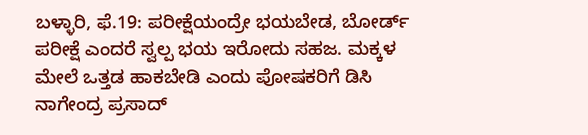ಬಳ್ಳಾರಿ, ಫೆ.19: ಪರೀಕ್ಷೆಯಂದ್ರೇ ಭಯಬೇಡ, ಬೋರ್ಡ್ ಪರೀಕ್ಷೆ ಎಂದರೆ ಸ್ವಲ್ಪ ಭಯ ಇರೋದು ಸಹಜ. ಮಕ್ಕಳ ಮೇಲೆ ಒತ್ತಡ ಹಾಕಬೇಡಿ ಎಂದು ಪೋಷಕರಿಗೆ ಡಿಸಿ ನಾಗೇಂದ್ರ ಪ್ರಸಾದ್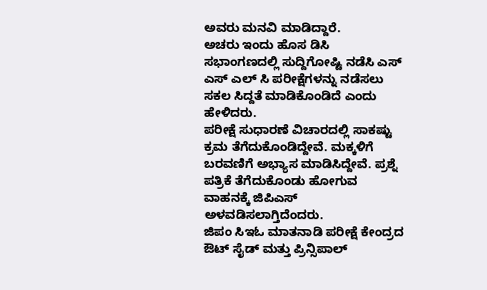ಅವರು ಮನವಿ ಮಾಡಿದ್ದಾರೆ.
ಅಚರು ಇಂದು ಹೊಸ ಡಿಸಿ ಸಭಾಂಗಣದಲ್ಲಿ ಸುದ್ದಿಗೋಷ್ಟಿ ನಡೆಸಿ ಎಸ್ ಎಸ್ ಎಲ್ ಸಿ ಪರೀಕ್ಷೆಗಳನ್ನು ನಡೆಸಲು ಸಕಲ ಸಿದ್ದತೆ ಮಾಡಿಕೊಂಡಿದೆ ಎಂದು ಹೇಳಿದರು.
ಪರೀಕ್ಷೆ ಸುಧಾರಣೆ ವಿಚಾರದಲ್ಲಿ ಸಾಕಷ್ಟು ಕ್ರಮ ತೆಗೆದುಕೊಂಡಿದ್ದೇವೆ. ಮಕ್ಕಳಿಗೆ ಬರವಣಿಗೆ ಅಭ್ಯಾಸ ಮಾಡಿಸಿದ್ದೇವೆ. ಪ್ರಶ್ನೆ ಪತ್ರಿಕೆ ತೆಗೆದುಕೊಂಡು ಹೋಗುವ ವಾಹನಕ್ಕೆ ಜಿಪಿಎಸ್ ಅಳವಡಿಸಲಾಗ್ತಿದೆಂದರು.
ಜಿಪಂ ಸಿಇಓ ಮಾತನಾಡಿ ಪರೀಕ್ಷೆ ಕೇಂದ್ರದ ಔಟ್ ಸೈಡ್ ಮತ್ತು ಪ್ರಿನ್ಸಿಪಾಲ್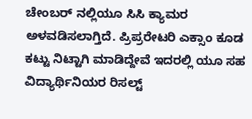ಚೇಂಬರ್ ನಲ್ಲಿಯೂ ಸಿಸಿ ಕ್ಯಾಮರ ಅಳವಡಿಸಲಾಗ್ತಿದೆ. ಪ್ರಿಪ್ರರೇಟರಿ ಎಕ್ಸಾಂ ಕೂಡ ಕಟ್ಟು ನಿಟ್ಟಾಗಿ ಮಾಡಿದ್ದೇವೆ ಇದರಲ್ಲಿ ಯೂ ಸಹ ವಿದ್ಯಾರ್ಥಿನಿಯರ ರಿಸಲ್ಟ್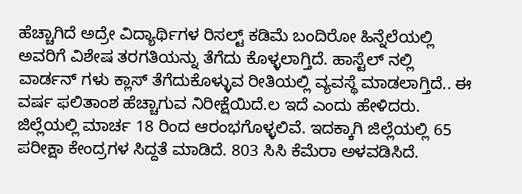ಹೆಚ್ಚಾಗಿದೆ ಅದ್ರೇ ವಿದ್ಯಾರ್ಥಿಗಳ ರಿಸಲ್ಟ್ ಕಡಿಮೆ ಬಂದಿರೋ ಹಿನ್ನೆಲೆಯಲ್ಲಿ ಅವರಿಗೆ ವಿಶೇಷ ತರಗತಿಯನ್ನು ತೆಗೆದು ಕೊಳ್ಳಲಾಗ್ತಿದೆ. ಹಾಸ್ಟೆಲ್ ನಲ್ಲಿ ವಾರ್ಡನ್ ಗಳು ಕ್ಲಾಸ್ ತೆಗೆದುಕೊಳ್ಳುವ ರೀತಿಯಲ್ಲಿ ವ್ಯವಸ್ಥೆ ಮಾಡಲಾಗ್ತಿದೆ.. ಈ ವರ್ಷ ಫಲಿತಾಂಶ ಹೆಚ್ಚಾಗುವ ನಿರೀಕ್ಷೆಯಿದೆ.ಲ ಇದೆ ಎಂದು ಹೇಳಿದರು.
ಜಿಲ್ಲೆಯಲ್ಲಿ ಮಾರ್ಚ 18 ರಿಂದ ಆರಂಭಗೊಳ್ಳಲಿವೆ. ಇದಕ್ಕಾಗಿ ಜಿಲ್ಲೆಯಲ್ಲಿ 65 ಪರೀಕ್ಷಾ ಕೇಂದ್ರಗಳ ಸಿದ್ದತೆ ಮಾಡಿದೆ. 803 ಸಿಸಿ ಕೆಮೆರಾ ಅಳವಡಿಸಿದೆ.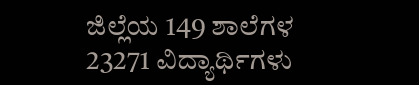ಜಿಲ್ಲೆಯ 149 ಶಾಲೆಗಳ 23271 ವಿದ್ಯಾರ್ಥಿಗಳು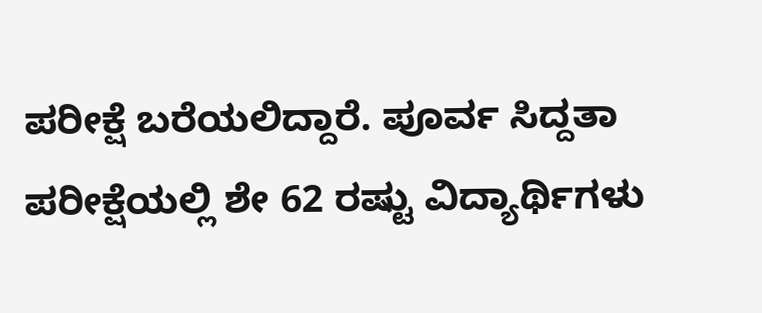ಪರೀಕ್ಷೆ ಬರೆಯಲಿದ್ದಾರೆ. ಪೂರ್ವ ಸಿದ್ದತಾ ಪರೀಕ್ಷೆಯಲ್ಲಿ ಶೇ 62 ರಷ್ಟು ವಿದ್ಯಾರ್ಥಿಗಳು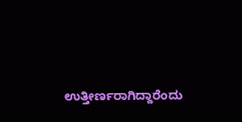ಉತ್ತೀರ್ಣರಾಗಿದ್ದಾರೆಂದು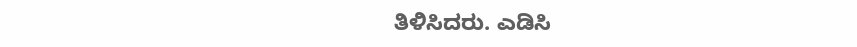ತಿಳಿಸಿದರು. ಎಡಿಸಿ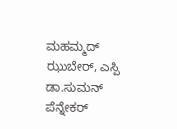ಮಹಮ್ಮದ್ ಝುಬೇರ್, ಎಸ್ಪಿ ಡಾ.ಸುಮನ್ ಪೆನ್ನೇಕರ್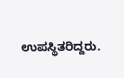ಉಪಸ್ಥಿತರಿದ್ದರು.